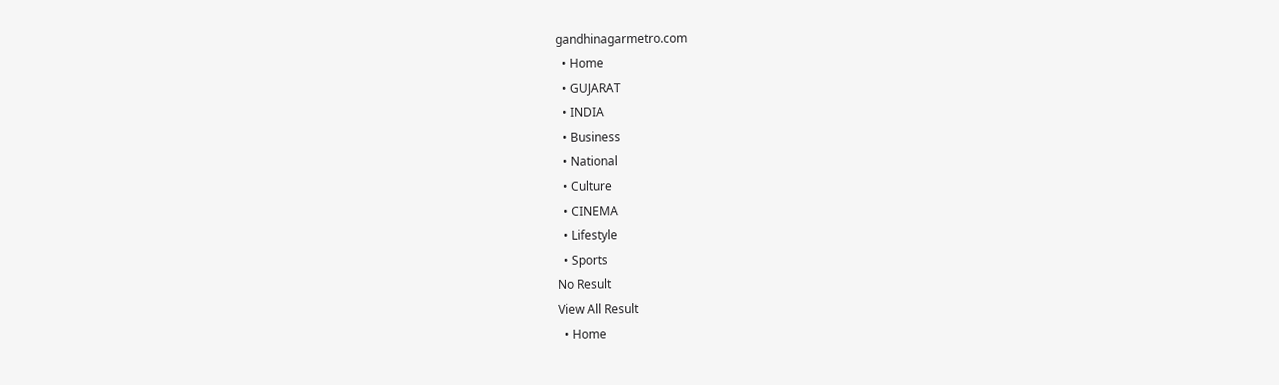gandhinagarmetro.com
  • Home
  • GUJARAT
  • INDIA
  • Business
  • National
  • Culture
  • CINEMA
  • Lifestyle
  • Sports
No Result
View All Result
  • Home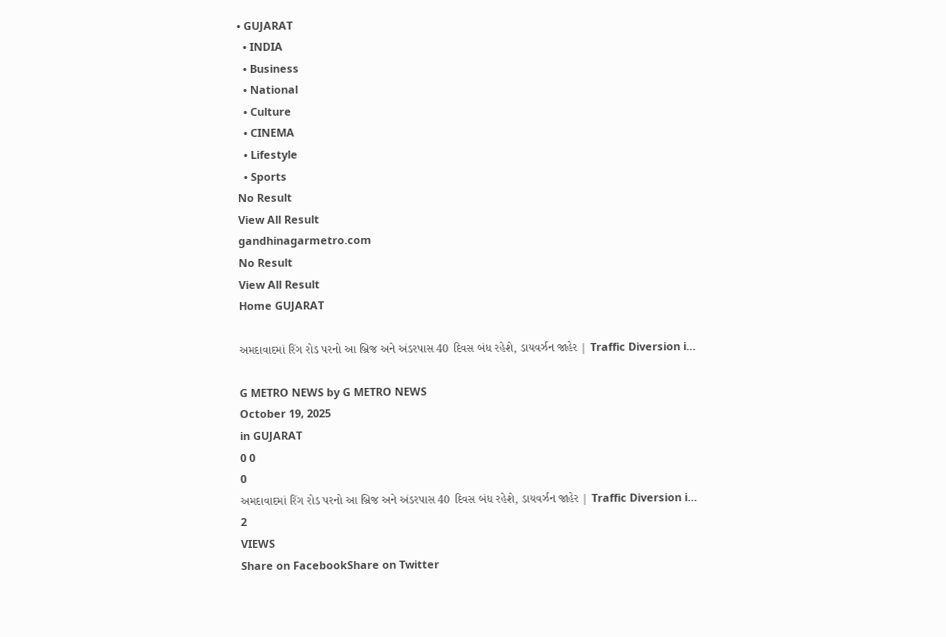• GUJARAT
  • INDIA
  • Business
  • National
  • Culture
  • CINEMA
  • Lifestyle
  • Sports
No Result
View All Result
gandhinagarmetro.com
No Result
View All Result
Home GUJARAT

અમદાવાદમાં રિંગ રોડ પરનો આ બ્રિજ અને અંડરપાસ 40 દિવસ બંધ રહેશે, ડાયવર્ઝન જાહેર | Traffic Diversion i…

G METRO NEWS by G METRO NEWS
October 19, 2025
in GUJARAT
0 0
0
અમદાવાદમાં રિંગ રોડ પરનો આ બ્રિજ અને અંડરપાસ 40 દિવસ બંધ રહેશે, ડાયવર્ઝન જાહેર | Traffic Diversion i…
2
VIEWS
Share on FacebookShare on Twitter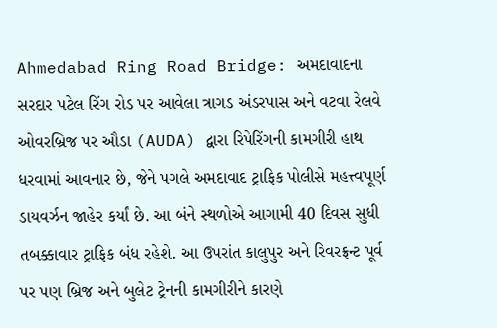Ahmedabad Ring Road Bridge: અમદાવાદના સરદાર પટેલ રિંગ રોડ પર આવેલા ત્રાગડ અંડરપાસ અને વટવા રેલવે ઓવરબ્રિજ પર ઔડા (AUDA) દ્વારા રિપેરિંગની કામગીરી હાથ ધરવામાં આવનાર છે, જેને પગલે અમદાવાદ ટ્રાફિક પોલીસે મહત્ત્વપૂર્ણ ડાયવર્ઝન જાહેર કર્યાં છે. આ બંને સ્થળોએ આગામી 40 દિવસ સુધી તબક્કાવાર ટ્રાફિક બંધ રહેશે. આ ઉપરાંત કાલુપુર અને રિવરફ્રન્ટ પૂર્વ પર પણ બ્રિજ અને બુલેટ ટ્રેનની કામગીરીને કારણે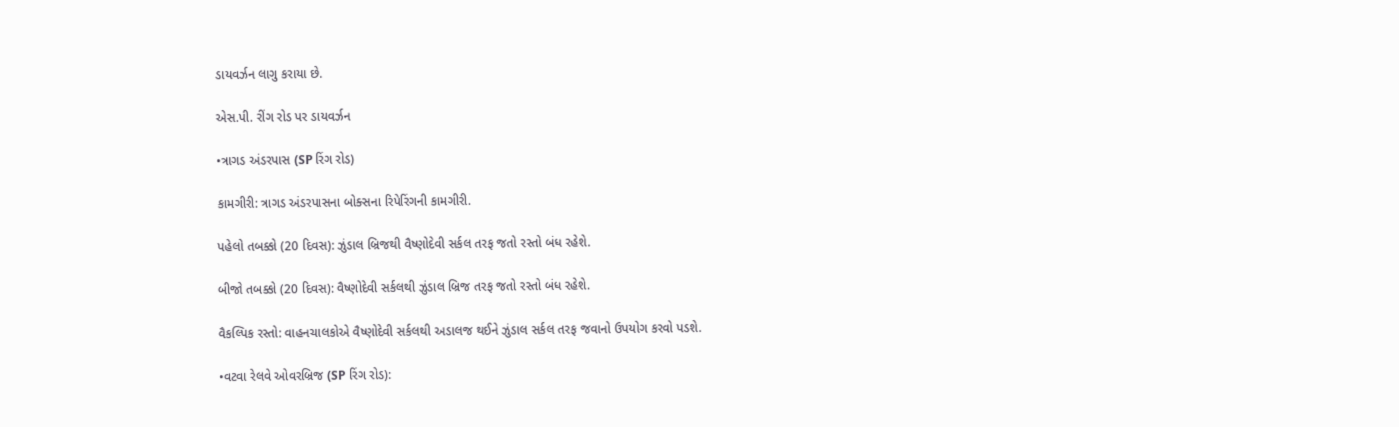ડાયવર્ઝન લાગુ કરાયા છે.

એસ.પી. રીંગ રોડ પર ડાયવર્ઝન

•ત્રાગડ અંડરપાસ (SP રિંગ રોડ)

કામગીરી: ત્રાગડ અંડરપાસના બોક્સના રિપેરિંગની કામગીરી.

પહેલો તબક્કો (20 દિવસ): ઝુંડાલ બ્રિજથી વૈષ્ણોદેવી સર્કલ તરફ જતો રસ્તો બંધ રહેશે.

બીજો તબક્કો (20 દિવસ): વૈષ્ણોદેવી સર્કલથી ઝુંડાલ બ્રિજ તરફ જતો રસ્તો બંધ રહેશે.

વૈકલ્પિક રસ્તો: વાહનચાલકોએ વૈષ્ણોદેવી સર્કલથી અડાલજ થઈને ઝુંડાલ સર્કલ તરફ જવાનો ઉપયોગ કરવો પડશે.

•વટવા રેલવે ઓવરબ્રિજ (SP રિંગ રોડ):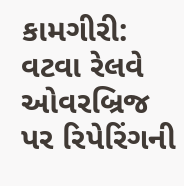કામગીરી: વટવા રેલવે ઓવરબ્રિજ પર રિપેરિંગની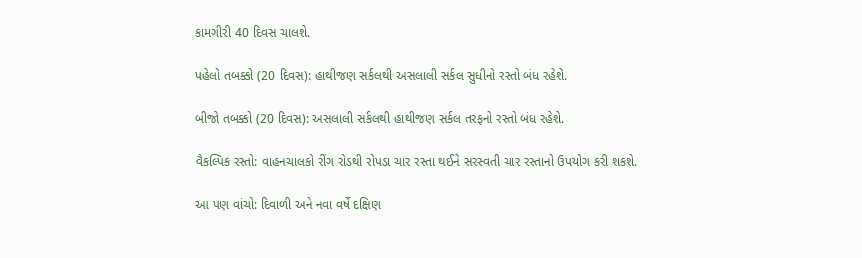કામગીરી 40 દિવસ ચાલશે.

પહેલો તબક્કો (20 દિવસ): હાથીજણ સર્કલથી અસલાલી સર્કલ સુધીનો રસ્તો બંધ રહેશે.

બીજો તબક્કો (20 દિવસ): અસલાલી સર્કલથી હાથીજણ સર્કલ તરફનો રસ્તો બંધ રહેશે.

વૈકલ્પિક રસ્તો: વાહનચાલકો રીંગ રોડથી રોપડા ચાર રસ્તા થઈને સરસ્વતી ચાર રસ્તાનો ઉપયોગ કરી શકશે.

આ પણ વાંચો: દિવાળી અને નવા વર્ષે દક્ષિણ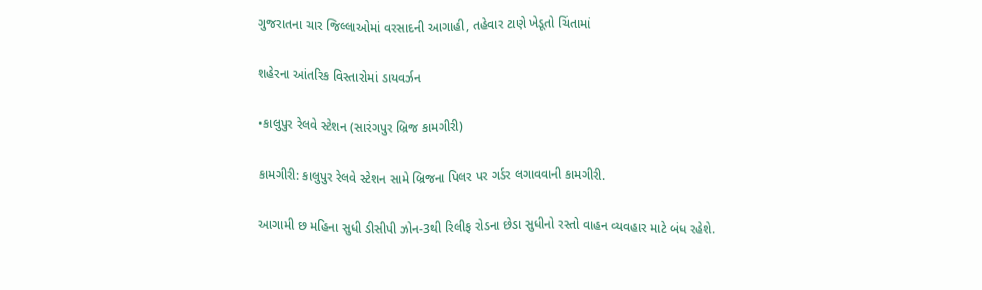ગુજરાતના ચાર જિલ્લાઓમાં વરસાદની આગાહી, તહેવાર ટાણે ખેડૂતો ચિંતામાં

શહેરના આંતરિક વિસ્તારોમાં ડાયવર્ઝન

•કાલુપુર રેલવે સ્ટેશન (સારંગપુર બ્રિજ કામગીરી)

કામગીરી: કાલુપુર રેલવે સ્ટેશન સામે બ્રિજના પિલર પર ગર્ડર લગાવવાની કામગીરી.

આગામી છ મહિના સુધી ડીસીપી ઝોન-3થી રિલીફ રોડના છેડા સુધીનો રસ્તો વાહન વ્યવહાર માટે બંધ રહેશે.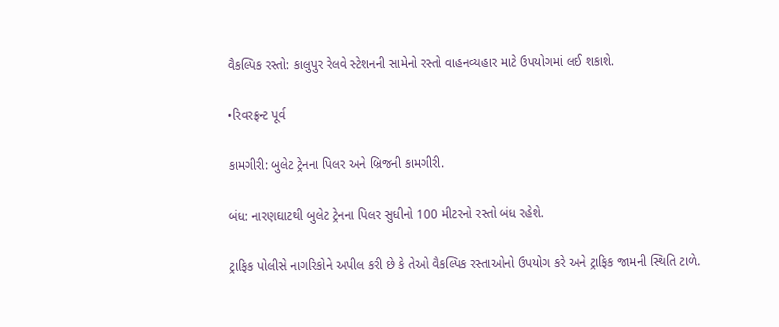વૈકલ્પિક રસ્તો: કાલુપુર રેલવે સ્ટેશનની સામેનો રસ્તો વાહનવ્યહાર માટે ઉપયોગમાં લઈ શકાશે.

•રિવરફ્રન્ટ પૂર્વ

કામગીરી: બુલેટ ટ્રેનના પિલર અને બ્રિજની કામગીરી.

બંધ: નારણઘાટથી બુલેટ ટ્રેનના પિલર સુધીનો 100 મીટરનો રસ્તો બંધ રહેશે.

ટ્રાફિક પોલીસે નાગરિકોને અપીલ કરી છે કે તેઓ વૈકલ્પિક રસ્તાઓનો ઉપયોગ કરે અને ટ્રાફિક જામની સ્થિતિ ટાળે.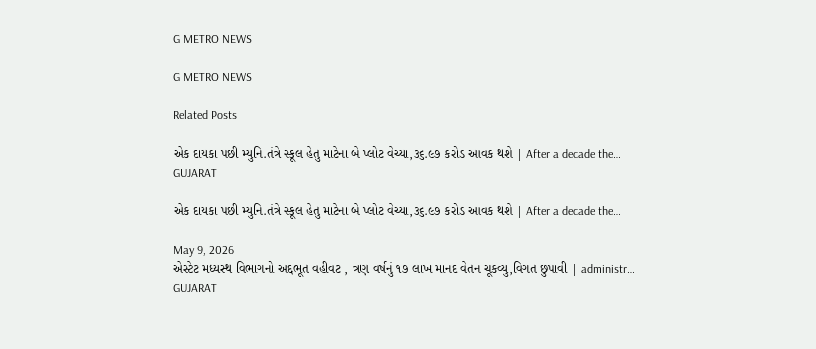G METRO NEWS

G METRO NEWS

Related Posts

એક દાયકા પછી મ્યુનિ.તંત્રે સ્કૂલ હેતુ માટેના બે પ્લોટ વેચ્યા,૩૬.૯૭ કરોડ આવક થશે | After a decade the…
GUJARAT

એક દાયકા પછી મ્યુનિ.તંત્રે સ્કૂલ હેતુ માટેના બે પ્લોટ વેચ્યા,૩૬.૯૭ કરોડ આવક થશે | After a decade the…

May 9, 2026
એસ્ટેટ મધ્યસ્થ વિભાગનો અદ્દભૂત વહીવટ , ત્રણ વર્ષનું ૧૭ લાખ માનદ વેતન ચૂકવ્યુ,વિગત છુપાવી | administr…
GUJARAT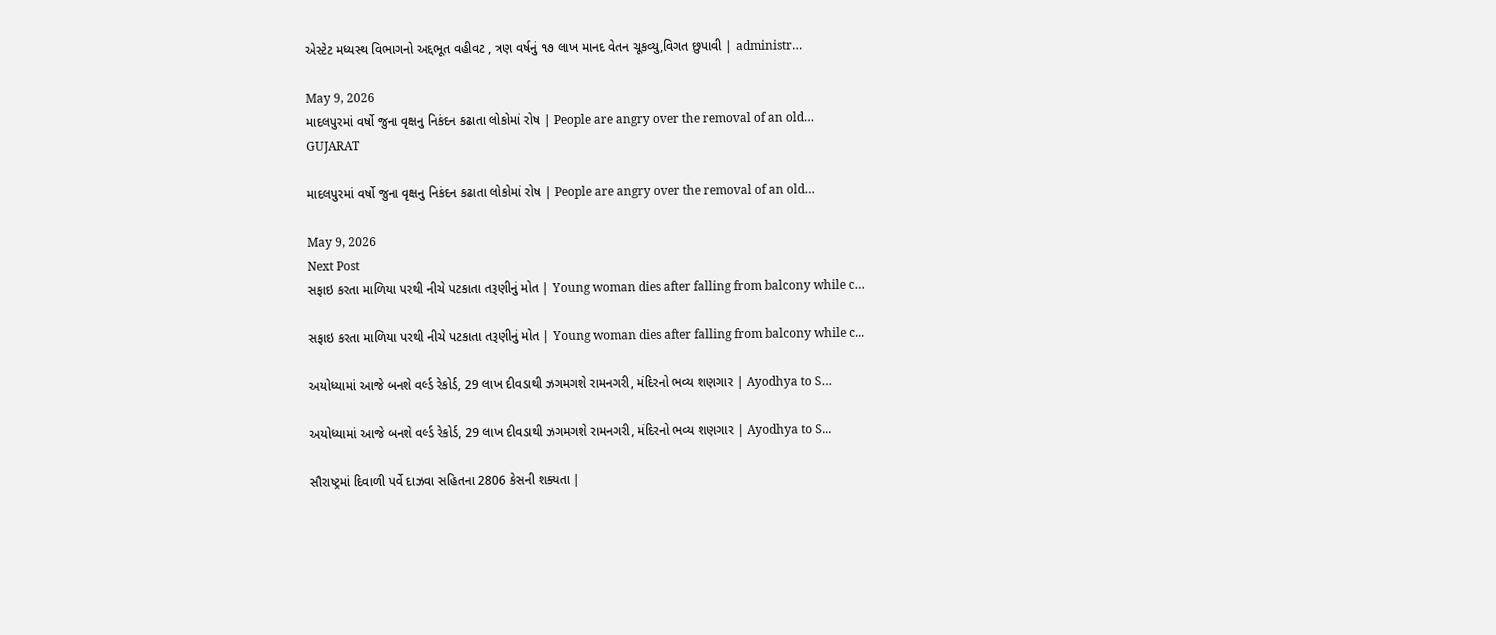એસ્ટેટ મધ્યસ્થ વિભાગનો અદ્દભૂત વહીવટ , ત્રણ વર્ષનું ૧૭ લાખ માનદ વેતન ચૂકવ્યુ,વિગત છુપાવી | administr…

May 9, 2026
માદલપુરમાં વર્ષો જુના વૃક્ષનુ નિકંદન કઢાતા લોકોમાં રોષ | People are angry over the removal of an old…
GUJARAT

માદલપુરમાં વર્ષો જુના વૃક્ષનુ નિકંદન કઢાતા લોકોમાં રોષ | People are angry over the removal of an old…

May 9, 2026
Next Post
સફાઇ કરતા માળિયા પરથી નીચે પટકાતા તરૂણીનું મોત | Young woman dies after falling from balcony while c…

સફાઇ કરતા માળિયા પરથી નીચે પટકાતા તરૂણીનું મોત | Young woman dies after falling from balcony while c...

અયોધ્યામાં આજે બનશે વર્લ્ડ રેકોર્ડ, 29 લાખ દીવડાથી ઝગમગશે રામનગરી, મંદિરનો ભવ્ય શણગાર | Ayodhya to S…

અયોધ્યામાં આજે બનશે વર્લ્ડ રેકોર્ડ, 29 લાખ દીવડાથી ઝગમગશે રામનગરી, મંદિરનો ભવ્ય શણગાર | Ayodhya to S...

સૌરાષ્ટ્રમાં દિવાળી પર્વે દાઝવા સહિતના 2806 કેસની શક્યતા |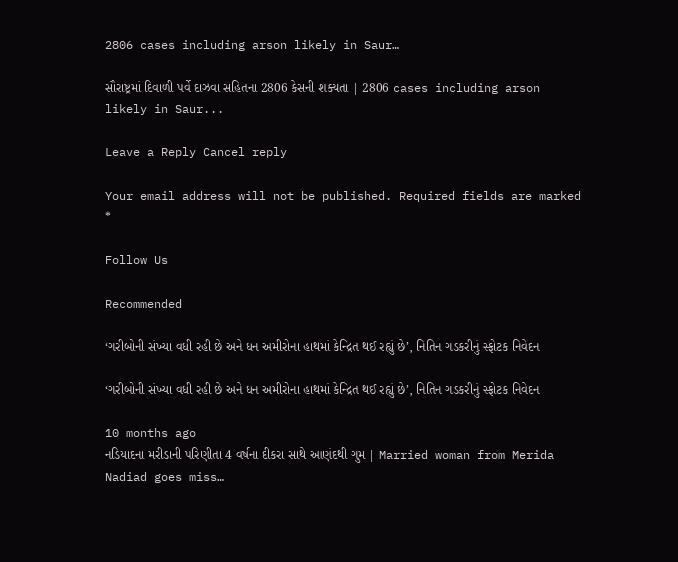2806 cases including arson likely in Saur…

સૌરાષ્ટ્રમાં દિવાળી પર્વે દાઝવા સહિતના 2806 કેસની શક્યતા | 2806 cases including arson likely in Saur...

Leave a Reply Cancel reply

Your email address will not be published. Required fields are marked *

Follow Us

Recommended

‘ગરીબોની સંખ્યા વધી રહી છે અને ધન અમીરોના હાથમાં કેન્દ્રિત થઈ રહ્યું છે’, નિતિન ગડકરીનું સ્ફોટક નિવેદન

‘ગરીબોની સંખ્યા વધી રહી છે અને ધન અમીરોના હાથમાં કેન્દ્રિત થઈ રહ્યું છે’, નિતિન ગડકરીનું સ્ફોટક નિવેદન

10 months ago
નડિયાદના મરીડાની પરિણીતા 4 વર્ષના દીકરા સાથે આણંદથી ગુમ | Married woman from Merida Nadiad goes miss…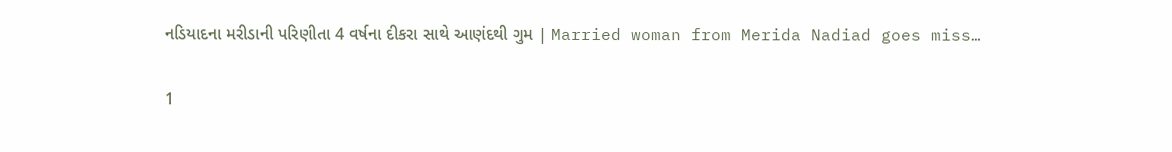નડિયાદના મરીડાની પરિણીતા 4 વર્ષના દીકરા સાથે આણંદથી ગુમ | Married woman from Merida Nadiad goes miss…

1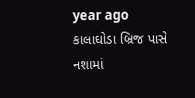year ago
કાલાઘોડા બ્રિજ પાસે નશામાં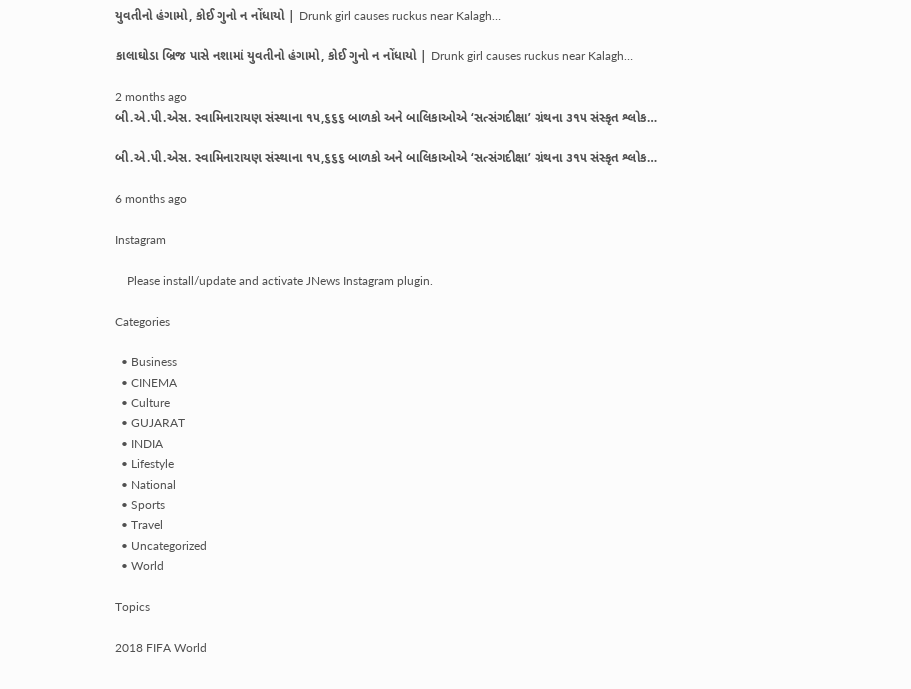યુવતીનો હંગામો, કોઈ ગુનો ન નોંધાયો | Drunk girl causes ruckus near Kalagh…

કાલાઘોડા બ્રિજ પાસે નશામાં યુવતીનો હંગામો, કોઈ ગુનો ન નોંધાયો | Drunk girl causes ruckus near Kalagh…

2 months ago
બી.એ.પી.એસ. સ્વામિનારાયણ સંસ્થાના ૧૫,૬૬૬ બાળકો અને બાલિકાઓએ ‘સત્સંગદીક્ષા’ ગ્રંથના ૩૧૫ સંસ્કૃત શ્લોક…

બી.એ.પી.એસ. સ્વામિનારાયણ સંસ્થાના ૧૫,૬૬૬ બાળકો અને બાલિકાઓએ ‘સત્સંગદીક્ષા’ ગ્રંથના ૩૧૫ સંસ્કૃત શ્લોક…

6 months ago

Instagram

    Please install/update and activate JNews Instagram plugin.

Categories

  • Business
  • CINEMA
  • Culture
  • GUJARAT
  • INDIA
  • Lifestyle
  • National
  • Sports
  • Travel
  • Uncategorized
  • World

Topics

2018 FIFA World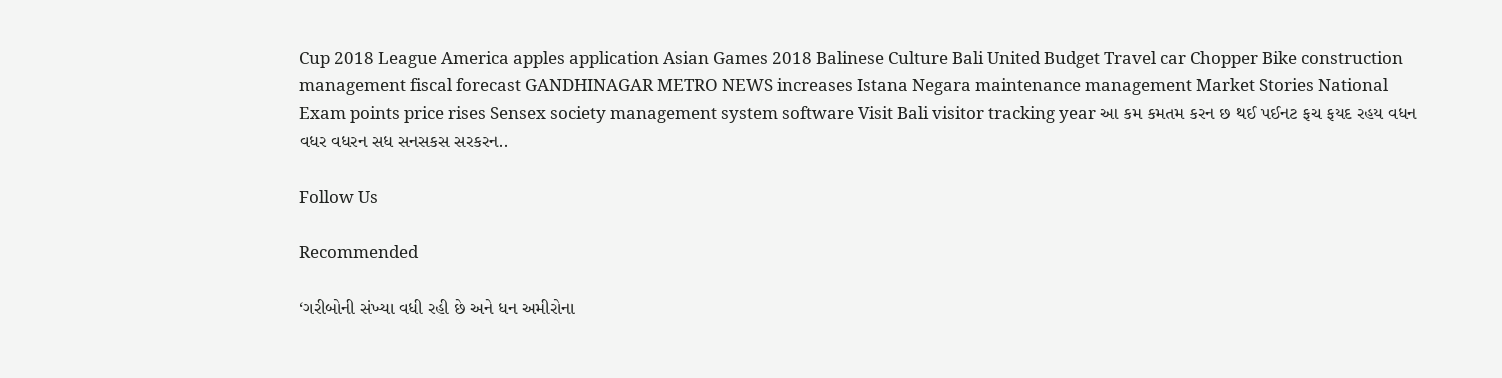Cup 2018 League America apples application Asian Games 2018 Balinese Culture Bali United Budget Travel car Chopper Bike construction management fiscal forecast GANDHINAGAR METRO NEWS increases Istana Negara maintenance management Market Stories National Exam points price rises Sensex society management system software Visit Bali visitor tracking year આ કમ કમતમ કરન છ થઈ પઈનટ ફચ ફયદ રહય વધન વધર વધરન સધ સનસકસ સરકરન..

Follow Us

Recommended

‘ગરીબોની સંખ્યા વધી રહી છે અને ધન અમીરોના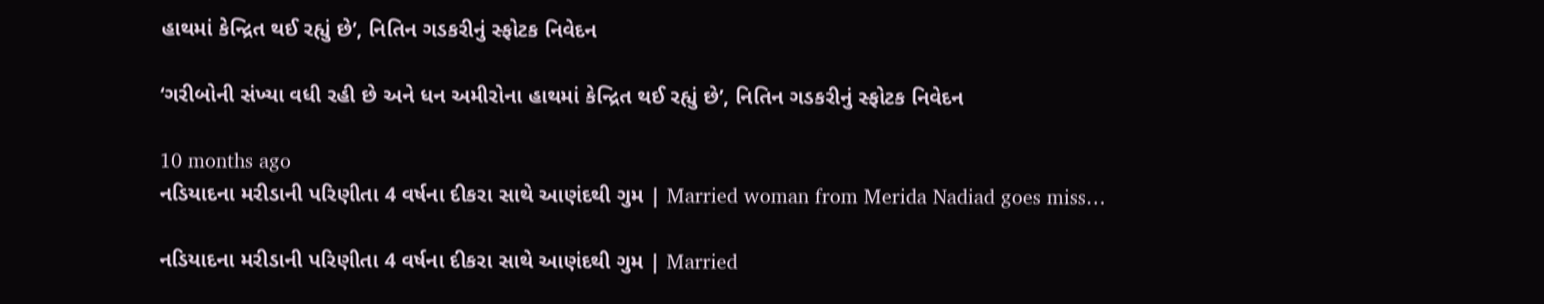હાથમાં કેન્દ્રિત થઈ રહ્યું છે’, નિતિન ગડકરીનું સ્ફોટક નિવેદન

‘ગરીબોની સંખ્યા વધી રહી છે અને ધન અમીરોના હાથમાં કેન્દ્રિત થઈ રહ્યું છે’, નિતિન ગડકરીનું સ્ફોટક નિવેદન

10 months ago
નડિયાદના મરીડાની પરિણીતા 4 વર્ષના દીકરા સાથે આણંદથી ગુમ | Married woman from Merida Nadiad goes miss…

નડિયાદના મરીડાની પરિણીતા 4 વર્ષના દીકરા સાથે આણંદથી ગુમ | Married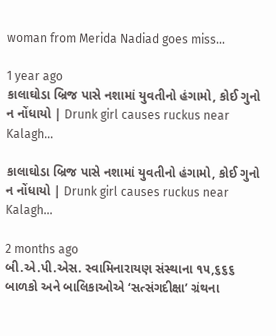woman from Merida Nadiad goes miss…

1 year ago
કાલાઘોડા બ્રિજ પાસે નશામાં યુવતીનો હંગામો, કોઈ ગુનો ન નોંધાયો | Drunk girl causes ruckus near Kalagh…

કાલાઘોડા બ્રિજ પાસે નશામાં યુવતીનો હંગામો, કોઈ ગુનો ન નોંધાયો | Drunk girl causes ruckus near Kalagh…

2 months ago
બી.એ.પી.એસ. સ્વામિનારાયણ સંસ્થાના ૧૫,૬૬૬ બાળકો અને બાલિકાઓએ ‘સત્સંગદીક્ષા’ ગ્રંથના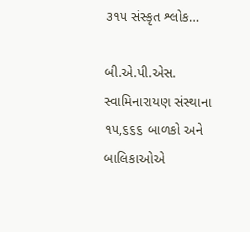૩૧૫ સંસ્કૃત શ્લોક…

બી.એ.પી.એસ. સ્વામિનારાયણ સંસ્થાના ૧૫,૬૬૬ બાળકો અને બાલિકાઓએ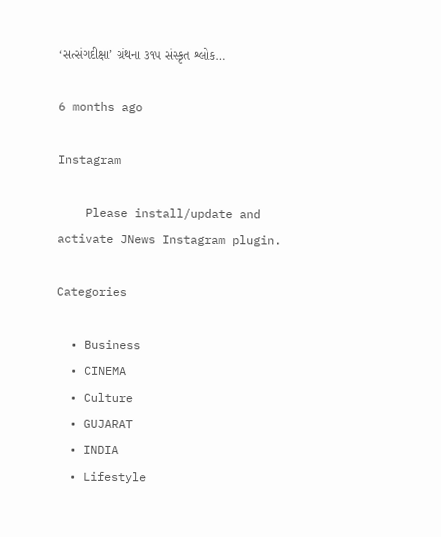‘સત્સંગદીક્ષા’ ગ્રંથના ૩૧૫ સંસ્કૃત શ્લોક…

6 months ago

Instagram

    Please install/update and activate JNews Instagram plugin.

Categories

  • Business
  • CINEMA
  • Culture
  • GUJARAT
  • INDIA
  • Lifestyle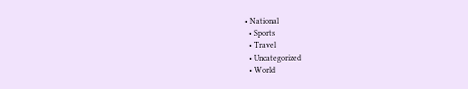• National
  • Sports
  • Travel
  • Uncategorized
  • World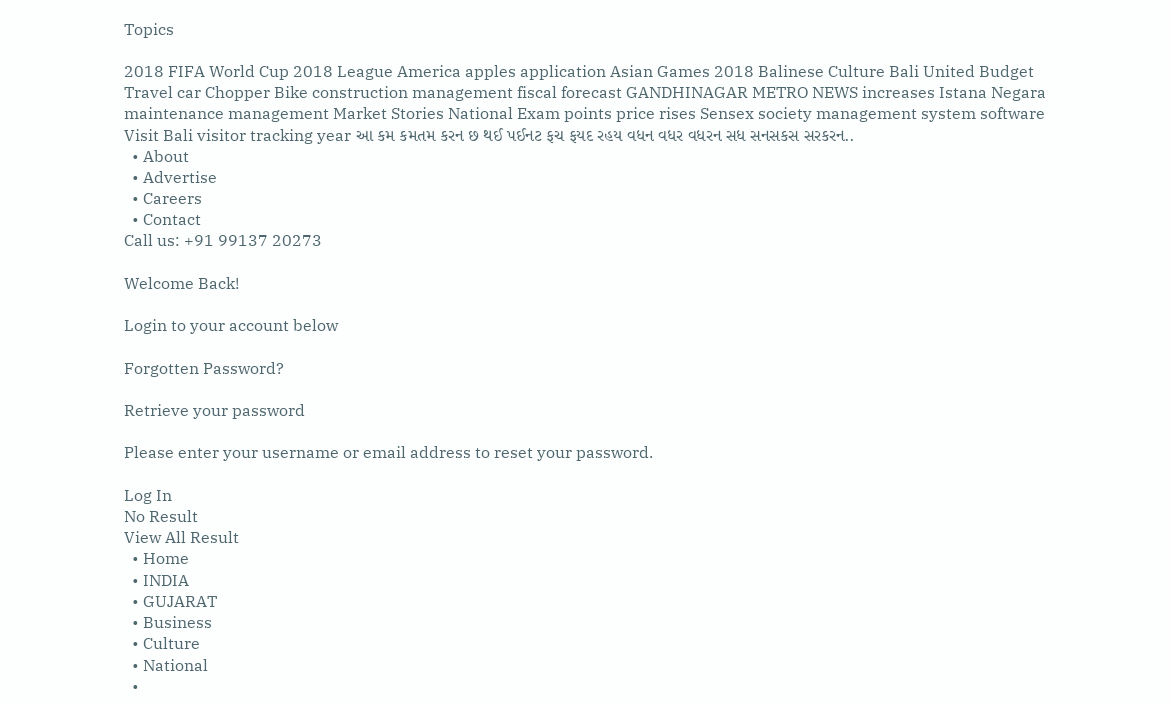Topics

2018 FIFA World Cup 2018 League America apples application Asian Games 2018 Balinese Culture Bali United Budget Travel car Chopper Bike construction management fiscal forecast GANDHINAGAR METRO NEWS increases Istana Negara maintenance management Market Stories National Exam points price rises Sensex society management system software Visit Bali visitor tracking year આ કમ કમતમ કરન છ થઈ પઈનટ ફચ ફયદ રહય વધન વધર વધરન સધ સનસકસ સરકરન..
  • About
  • Advertise
  • Careers
  • Contact
Call us: +91 99137 20273

Welcome Back!

Login to your account below

Forgotten Password?

Retrieve your password

Please enter your username or email address to reset your password.

Log In
No Result
View All Result
  • Home
  • INDIA
  • GUJARAT
  • Business
  • Culture
  • National
  •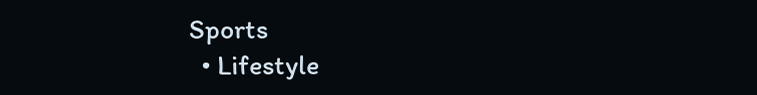Sports
  • Lifestyle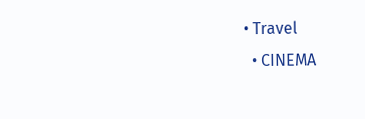• Travel
  • CINEMA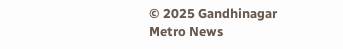© 2025 Gandhinagar Metro News